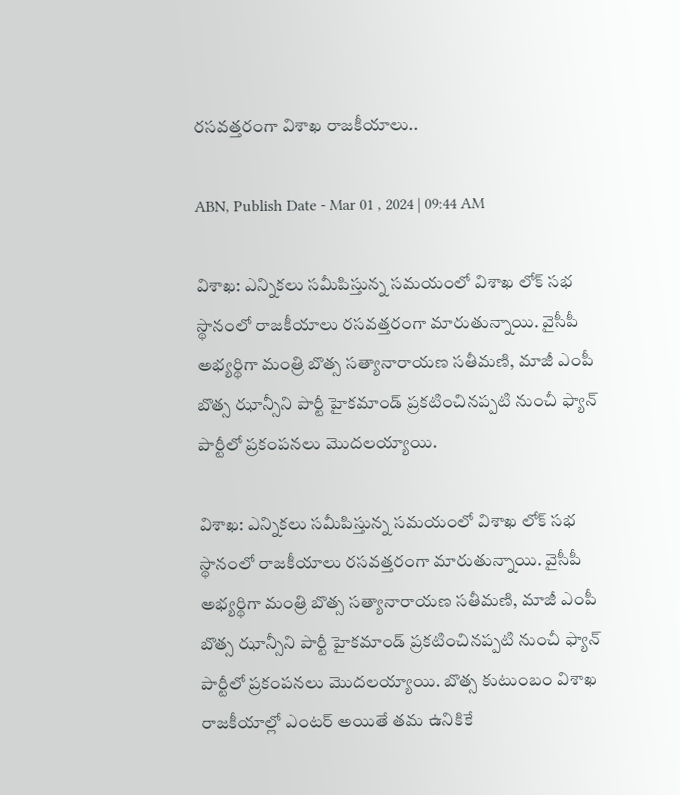రసవత్తరంగా విశాఖ రాజకీయాలు..

ABN, Publish Date - Mar 01 , 2024 | 09:44 AM

విశాఖ: ఎన్నికలు సమీపిస్తున్న సమయంలో విశాఖ లోక్ సభ స్థానంలో రాజకీయాలు రసవత్తరంగా మారుతున్నాయి. వైసీపీ అభ్యర్థిగా మంత్రి బొత్స సత్యానారాయణ సతీమణి, మాజీ ఎంపీ బొత్స ఝాన్సీని పార్టీ హైకమాండ్ ప్రకటించినప్పటి నుంచీ ఫ్యాన్ పార్టీలో ప్రకంపనలు మొదలయ్యాయి.

విశాఖ: ఎన్నికలు సమీపిస్తున్న సమయంలో విశాఖ లోక్ సభ స్థానంలో రాజకీయాలు రసవత్తరంగా మారుతున్నాయి. వైసీపీ అభ్యర్థిగా మంత్రి బొత్స సత్యానారాయణ సతీమణి, మాజీ ఎంపీ బొత్స ఝాన్సీని పార్టీ హైకమాండ్ ప్రకటించినప్పటి నుంచీ ఫ్యాన్ పార్టీలో ప్రకంపనలు మొదలయ్యాయి. బొత్స కుటుంబం విశాఖ రాజకీయాల్లో ఎంటర్ అయితే తమ ఉనికికే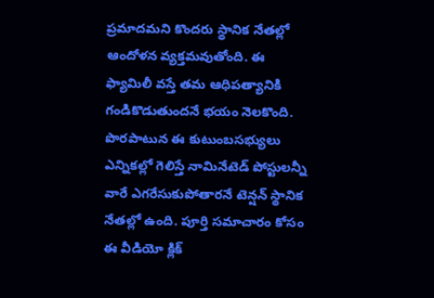ప్రమాదమని కొందరు స్థానిక నేతల్లో ఆందోళన వ్యక్తమవుతోంది. ఈ ఫ్యామిలీ వస్తే తమ ఆధిపత్యానికి గండికొడుతుందనే భయం నెలకొంది. పొరపాటున ఈ కుటుంబసభ్యులు ఎన్నికల్లో గెలిస్తే నామినేటెడ్ పోస్టులన్నీ వారే ఎగరేసుకుపోతారనే టెన్షన్ స్థానిక నేతల్లో ఉంది. పూర్తి సమాచారం కోసం ఈ వీడియో క్లిక్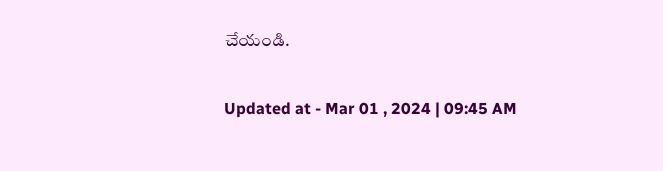చేయండి.

Updated at - Mar 01 , 2024 | 09:45 AM